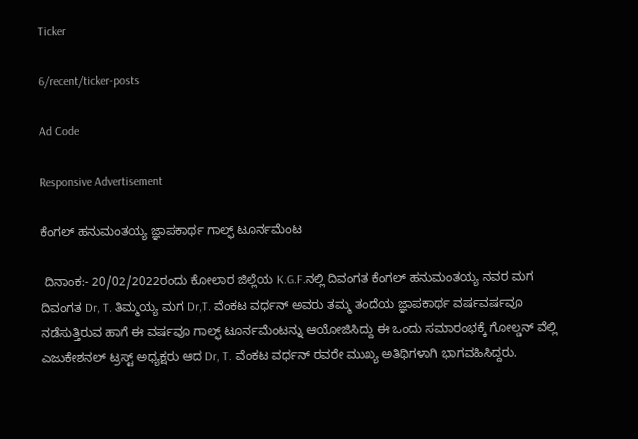Ticker

6/recent/ticker-posts

Ad Code

Responsive Advertisement

ಕೆಂಗಲ್ ಹನುಮಂತಯ್ಯ ಜ್ಞಾಪಕಾರ್ಥ ಗಾಲ್ಫ್ ಟೂರ್ನಮೆಂಟ

 ದಿನಾಂಕ:- 20/02/2022ರಂದು ಕೋಲಾರ ಜಿಲ್ಲೆಯ K.G.F.ನಲ್ಲಿ ದಿವಂಗತ ಕೆಂಗಲ್ ಹನುಮಂತಯ್ಯ ನವರ ಮಗ ದಿವಂಗತ Dr, T. ತಿಮ್ಮಯ್ಯ ಮಗ Dr,T. ವೆಂಕಟ ವರ್ಧನ್ ಅವರು ತಮ್ಮ ತಂದೆಯ ಜ್ಞಾಪಕಾರ್ಥ ವರ್ಷವರ್ಷವೂ ನಡೆಸುತ್ತಿರುವ ಹಾಗೆ ಈ ವರ್ಷವೂ ಗಾಲ್ಫ್ ಟೂರ್ನಮೆಂಟನ್ನು ಆಯೋಜಿಸಿದ್ದು ಈ ಒಂದು ಸಮಾರಂಭಕ್ಕೆ ಗೋಲ್ಡನ್ ವೆಲ್ಲಿ ಎಜುಕೇಶನಲ್ ಟ್ರಸ್ಟ್ ಅಧ್ಯಕ್ಷರು ಆದ Dr, T. ವೆಂಕಟ ವರ್ಧನ್ ರವರೇ ಮುಖ್ಯ ಅತಿಥಿಗಳಾಗಿ ಭಾಗವಹಿಸಿದ್ದರು.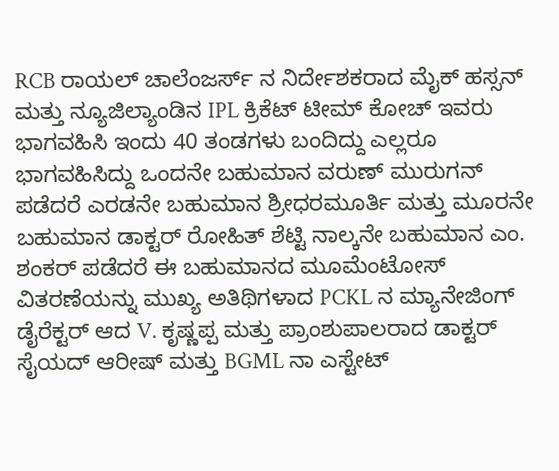RCB ರಾಯಲ್ ಚಾಲೆಂಜರ್ಸ್ ನ ನಿರ್ದೇಶಕರಾದ ಮೈಕ್ ಹಸ್ಸನ್ ಮತ್ತು ನ್ಯೂಜಿಲ್ಯಾಂಡಿನ IPL ಕ್ರಿಕೆಟ್ ಟೀಮ್ ಕೋಚ್ ಇವರು ಭಾಗವಹಿಸಿ ಇಂದು 40 ತಂಡಗಳು ಬಂದಿದ್ದು ಎಲ್ಲರೂ ಭಾಗವಹಿಸಿದ್ದು ಒಂದನೇ ಬಹುಮಾನ ವರುಣ್ ಮುರುಗನ್ ಪಡೆದರೆ ಎರಡನೇ ಬಹುಮಾನ ಶ್ರೀಧರಮೂರ್ತಿ ಮತ್ತು ಮೂರನೇ ಬಹುಮಾನ ಡಾಕ್ಟರ್ ರೋಹಿತ್ ಶೆಟ್ಟಿ ನಾಲ್ಕನೇ ಬಹುಮಾನ ಎಂ. ಶಂಕರ್ ಪಡೆದರೆ ಈ ಬಹುಮಾನದ ಮೂಮೆಂಟೋಸ್ ವಿತರಣೆಯನ್ನು ಮುಖ್ಯ ಅತಿಥಿಗಳಾದ PCKL ನ ಮ್ಯಾನೇಜಿಂಗ್ ಡೈರೆಕ್ಟರ್ ಆದ V. ಕೃಷ್ಣಪ್ಪ ಮತ್ತು ಪ್ರಾಂಶುಪಾಲರಾದ ಡಾಕ್ಟರ್ ಸೈಯದ್ ಆರೀಷ್ ಮತ್ತು BGML ನಾ ಎಸ್ಟೇಟ್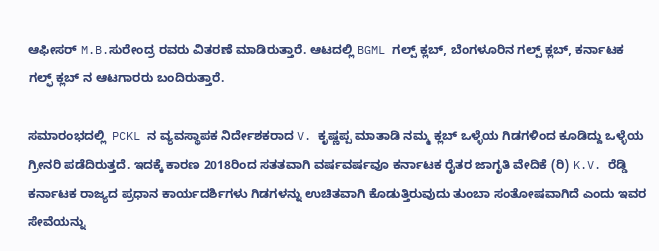ಆಫೀಸರ್ M.B.ಸುರೇಂದ್ರ ರವರು ವಿತರಣೆ ಮಾಡಿರುತ್ತಾರೆ. ಆಟದಲ್ಲಿ BGML ಗಲ್ಪ್ ಕ್ಲಬ್, ಬೆಂಗಳೂರಿನ ಗಲ್ಪ್ ಕ್ಲಬ್, ಕರ್ನಾಟಕ ಗಲ್ಫ್ ಕ್ಲಬ್ ನ ಆಟಗಾರರು ಬಂದಿರುತ್ತಾರೆ.

ಸಮಾರಂಭದಲ್ಲಿ  PCKL ನ ವ್ಯವಸ್ಥಾಪಕ ನಿರ್ದೇಶಕರಾದ V. ಕೃಷ್ಣಪ್ಪ ಮಾತಾಡಿ ನಮ್ಮ ಕ್ಲಬ್ ಒಳ್ಳೆಯ ಗಿಡಗಳಿಂದ ಕೂಡಿದ್ದು ಒಳ್ಳೆಯ ಗ್ರೀನರಿ ಪಡೆದಿರುತ್ತದೆ. ಇದಕ್ಕೆ ಕಾರಣ 2018ರಿಂದ ಸತತವಾಗಿ ವರ್ಷವರ್ಷವೂ ಕರ್ನಾಟಕ ರೈತರ ಜಾಗೃತಿ ವೇದಿಕೆ (ರಿ) K.V. ರೆಡ್ಡಿ ಕರ್ನಾಟಕ ರಾಜ್ಯದ ಪ್ರಧಾನ ಕಾರ್ಯದರ್ಶಿಗಳು ಗಿಡಗಳನ್ನು ಉಚಿತವಾಗಿ ಕೊಡುತ್ತಿರುವುದು ತುಂಬಾ ಸಂತೋಷವಾಗಿದೆ ಎಂದು ಇವರ ಸೇವೆಯನ್ನು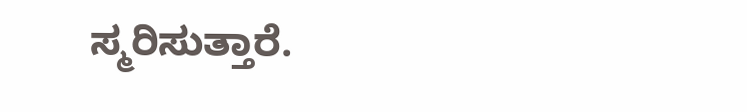ಸ್ಮರಿಸುತ್ತಾರೆ.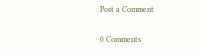Post a Comment

0 Comments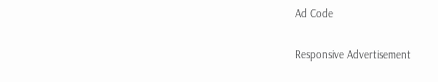Ad Code

Responsive Advertisement